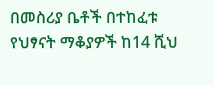በመስሪያ ቤቶች በተከፈቱ የህፃናት ማቆያዎች ከ14 ሺህ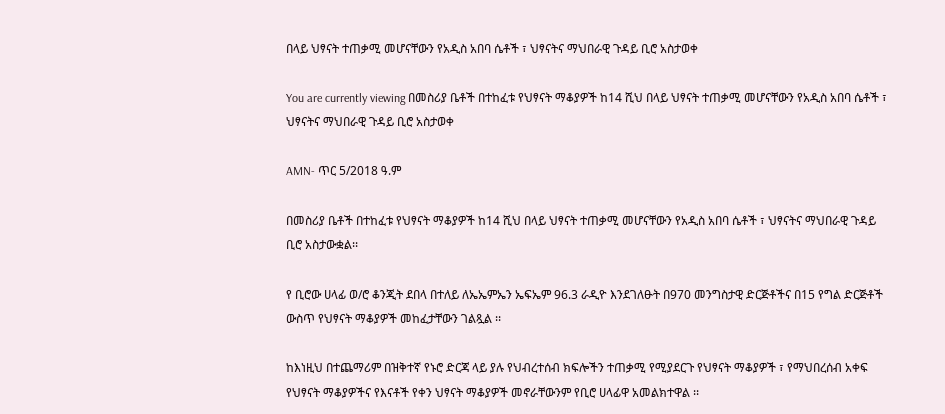በላይ ህፃናት ተጠቃሚ መሆናቸውን የአዲስ አበባ ሴቶች ፣ ህፃናትና ማህበራዊ ጉዳይ ቢሮ አስታወቀ

You are currently viewing በመስሪያ ቤቶች በተከፈቱ የህፃናት ማቆያዎች ከ14 ሺህ በላይ ህፃናት ተጠቃሚ መሆናቸውን የአዲስ አበባ ሴቶች ፣ ህፃናትና ማህበራዊ ጉዳይ ቢሮ አስታወቀ

AMN- ጥር 5/2018 ዓ.ም

በመስሪያ ቤቶች በተከፈቱ የህፃናት ማቆያዎች ከ14 ሺህ በላይ ህፃናት ተጠቃሚ መሆናቸውን የአዲስ አበባ ሴቶች ፣ ህፃናትና ማህበራዊ ጉዳይ ቢሮ አስታውቋል፡፡

የ ቢሮው ሀላፊ ወ/ሮ ቆንጂት ደበላ በተለይ ለኤኤምኤን ኤፍኤም 96.3 ራዲዮ እንደገለፁት በ970 መንግስታዊ ድርጅቶችና በ15 የግል ድርጅቶች ውስጥ የህፃናት ማቆያዎች መከፈታቸውን ገልጿል ፡፡

ከእነዚህ በተጨማሪም በዝቅተኛ የኑሮ ድርጃ ላይ ያሉ የህብረተሰብ ክፍሎችን ተጠቃሚ የሚያደርጉ የህፃናት ማቆያዎች ፣ የማህበረሰብ አቀፍ የህፃናት ማቆያዎችና የእናቶች የቀን ህፃናት ማቆያዎች መኖራቸውንም የቢሮ ሀላፊዋ አመልክተዋል ፡፡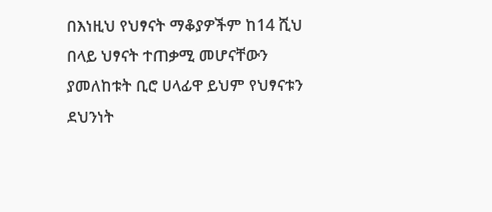በእነዚህ የህፃናት ማቆያዎችም ከ14 ሺህ በላይ ህፃናት ተጠቃሚ መሆናቸውን ያመለከቱት ቢሮ ሀላፊዋ ይህም የህፃናቱን ደህንነት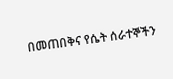በመጠበቅና የሴት ሰራተኞችን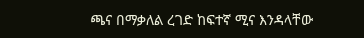ጫና በማቃለል ረገድ ከፍተኛ ሚና እንዳላቸው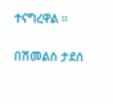ተናግረዋል ፡፡

በሽመልስ ታደሰ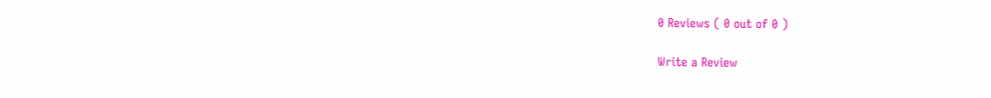0 Reviews ( 0 out of 0 )

Write a Review